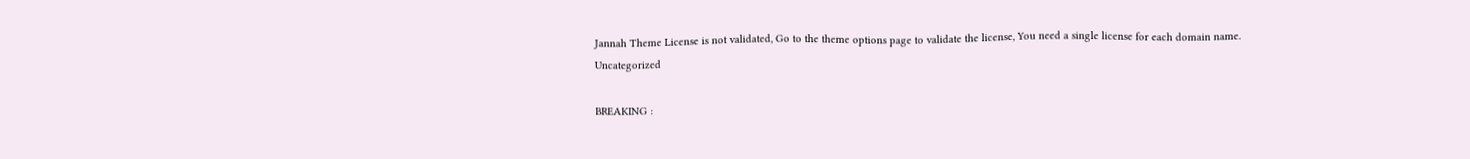Jannah Theme License is not validated, Go to the theme options page to validate the license, You need a single license for each domain name.
Uncategorized

BREAKING :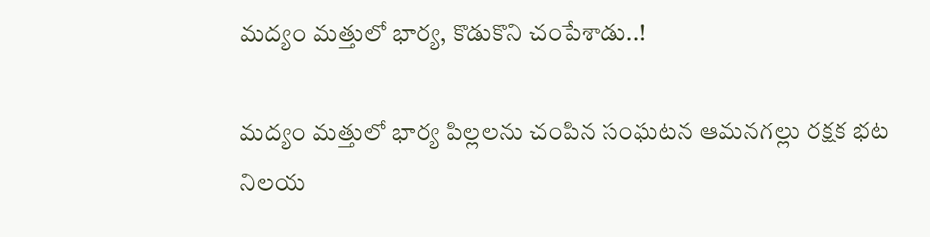మద్యం మత్తులో భార్య, కొడుకొని చంపేశాడు..!

మద్యం మత్తులో భార్య పిల్లలను చంపిన సంఘటన ఆమనగల్లు రక్షక భట నిలయ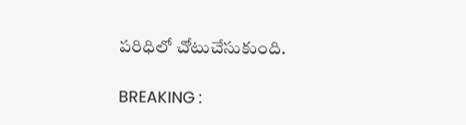పరిధిలో చోటుచేసుకుంది.

BREAKING :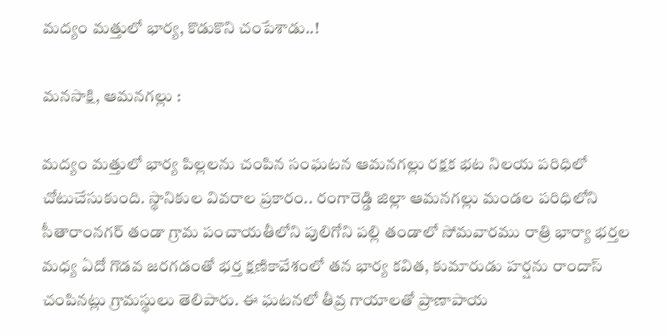మద్యం మత్తులో భార్య, కొడుకొని చంపేశాడు..!

మనసాక్షి, ఆమనగల్లు :

మద్యం మత్తులో భార్య పిల్లలను చంపిన సంఘటన ఆమనగల్లు రక్షక భట నిలయ పరిధిలో చోటుచేసుకుంది. స్థానికుల వివరాల ప్రకారం.. రంగారెడ్డి జిల్లా ఆమనగల్లు మండల పరిధిలోని సీతారాంనగర్ తండా గ్రామ పంచాయతీలోని పులిగోని పల్లి తండాలో సోమవారము రాత్రి భార్యా భర్తల మధ్య ఏదో గొడవ జరగడంతో భర్త క్షణికావేశంలో తన భార్య కవిత, కుమారుడు హర్షను రాందాస్ చంపినట్లు గ్రామస్థులు తెలిపారు. ఈ ఘటనలో తీవ్ర గాయాలతో ప్రాణాపాయ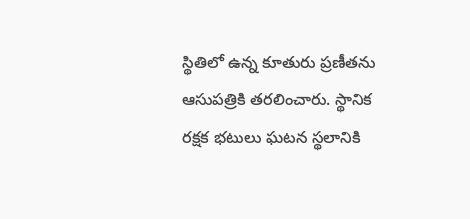స్థితిలో ఉన్న కూతురు ప్రణీతను ఆసుపత్రికి తరలించారు. స్థానిక రక్షక భటులు ఘటన స్థలానికి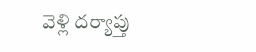వెళ్లి దర్యాప్తు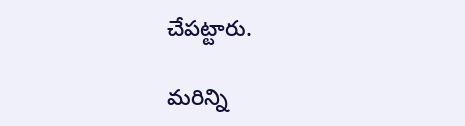చేపట్టారు.

మరిన్ని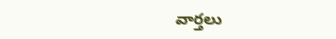వార్తలు